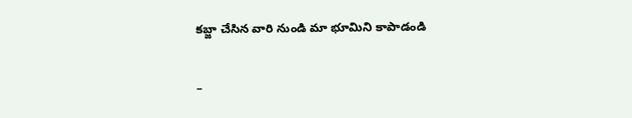కబ్జా చేసిన వారి నుండి మా భూమిని కాపాడండి

–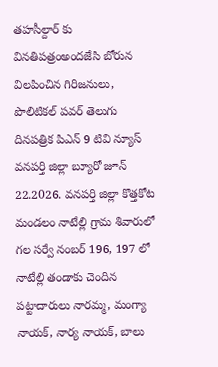తహసీల్దార్ కు వినతిపత్రంఅందజేసి బోరున విలపించిన గిరిజనులు, పొలిటికల్ పవర్ తెలుగు దినపత్రిక పిఎన్ 9 టివి న్యూస్ వనపర్తి జిల్లా బ్యూరో జూన్ 22.2026. వనపర్తి జిల్లా కొత్తకోట మండలం నాటేల్లి గ్రామ శివారులో గల సర్వే నంబర్ 196, 197 లో నాటేల్లి తండాకు చెందిన పట్టాదారులు నారమ్మ, మంగ్యా నాయక్, నార్య నాయక్, బాలు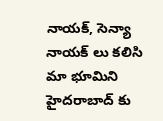నాయక్, సెన్యా నాయక్ లు కలిసి మా భూమిని హైదరాబాద్ కు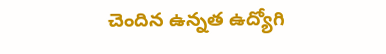చెందిన ఉన్నత ఉద్యోగి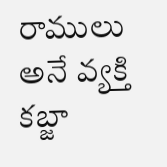రాములు అనే వ్యక్తి కబ్జా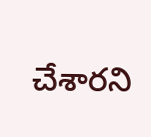చేశారని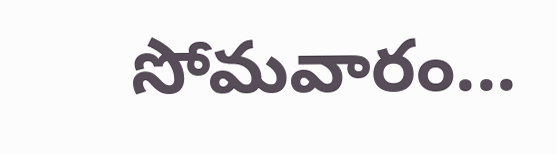సోమవారం...